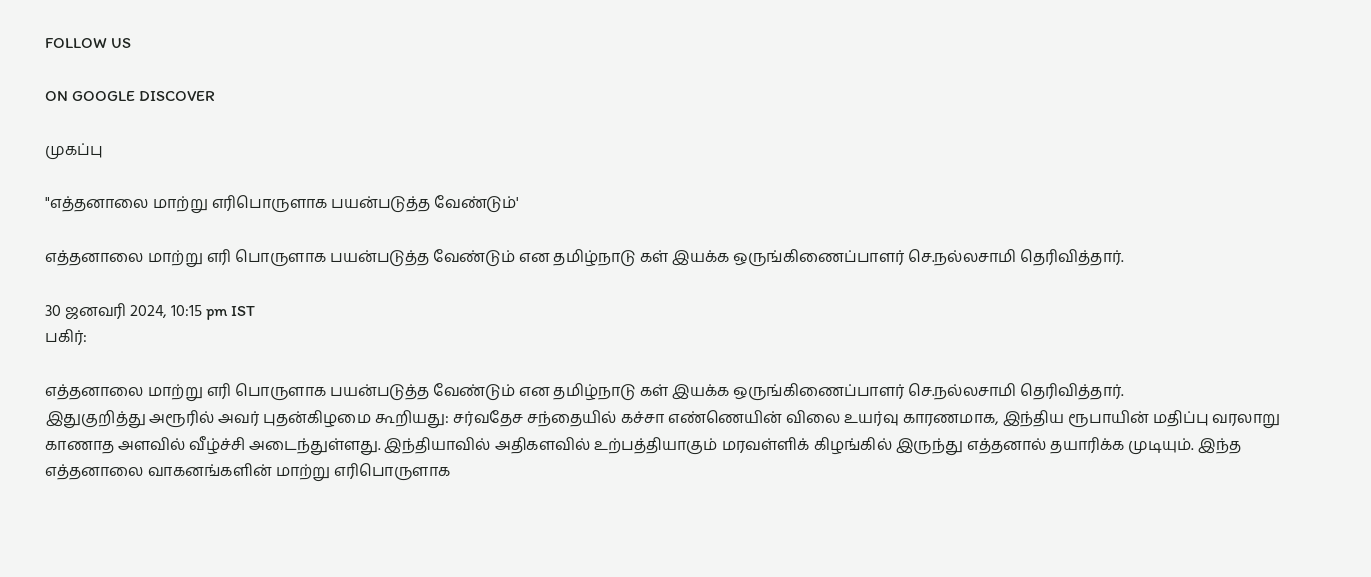FOLLOW US

ON GOOGLE DISCOVER

முகப்பு

"எத்தனாலை மாற்று எரிபொருளாக பயன்படுத்த வேண்டும்'

எத்தனாலை மாற்று எரி பொருளாக பயன்படுத்த வேண்டும் என தமிழ்நாடு கள் இயக்க ஒருங்கிணைப்பாளர் செ.நல்லசாமி தெரிவித்தார்.

30 ஜனவரி 2024, 10:15 pm IST
பகிர்:

எத்தனாலை மாற்று எரி பொருளாக பயன்படுத்த வேண்டும் என தமிழ்நாடு கள் இயக்க ஒருங்கிணைப்பாளர் செ.நல்லசாமி தெரிவித்தார்.
இதுகுறித்து அரூரில் அவர் புதன்கிழமை கூறியது: சர்வதேச சந்தையில் கச்சா எண்ணெயின் விலை உயர்வு காரணமாக, இந்திய ரூபாயின் மதிப்பு வரலாறு காணாத அளவில் வீழ்ச்சி அடைந்துள்ளது. இந்தியாவில் அதிகளவில் உற்பத்தியாகும் மரவள்ளிக் கிழங்கில் இருந்து எத்தனால் தயாரிக்க முடியும். இந்த எத்தனாலை வாகனங்களின் மாற்று எரிபொருளாக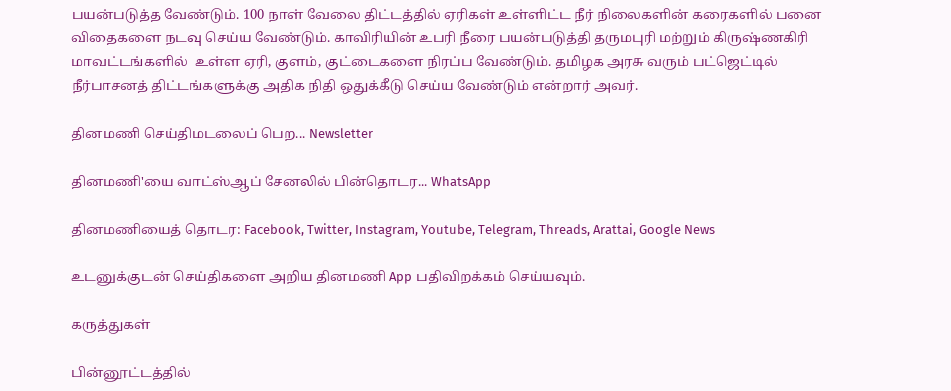பயன்படுத்த வேண்டும். 100 நாள் வேலை திட்டத்தில் ஏரிகள் உள்ளிட்ட நீர் நிலைகளின் கரைகளில் பனை விதைகளை நடவு செய்ய வேண்டும். காவிரியின் உபரி நீரை பயன்படுத்தி தருமபுரி மற்றும் கிருஷ்ணகிரி மாவட்டங்களில்  உள்ள ஏரி, குளம், குட்டைகளை நிரப்ப வேண்டும். தமிழக அரசு வரும் பட்ஜெட்டில் நீர்பாசனத் திட்டங்களுக்கு அதிக நிதி ஒதுக்கீடு செய்ய வேண்டும் என்றார் அவர்.

தினமணி செய்திமடலைப் பெற... Newsletter

தினமணி'யை வாட்ஸ்ஆப் சேனலில் பின்தொடர... WhatsApp

தினமணியைத் தொடர: Facebook, Twitter, Instagram, Youtube, Telegram, Threads, Arattai, Google News

உடனுக்குடன் செய்திகளை அறிய தினமணி App பதிவிறக்கம் செய்யவும்.

கருத்துகள்

பின்னூட்டத்தில்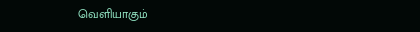வெளியாகும்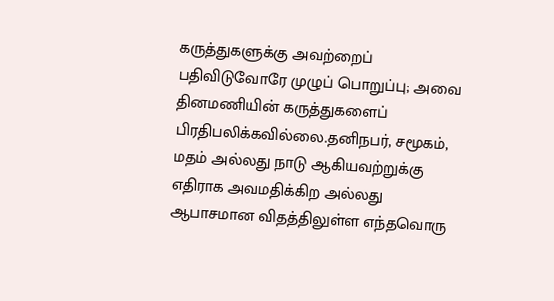கருத்துகளுக்கு அவற்றைப் பதிவிடுவோரே முழுப் பொறுப்பு; அவை தினமணியின் கருத்துகளைப் பிரதிபலிக்கவில்லை.தனிநபர், சமூகம், மதம் அல்லது நாடு ஆகியவற்றுக்கு எதிராக அவமதிக்கிற அல்லது ஆபாசமான விதத்திலுள்ள எந்தவொரு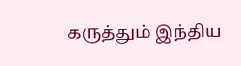கருத்தும் இந்திய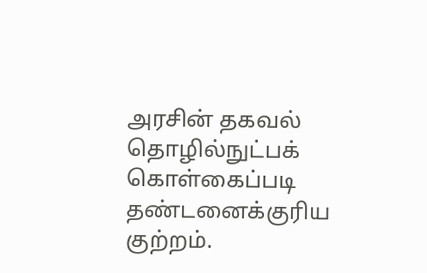அரசின் தகவல் தொழில்நுட்பக் கொள்கைப்படி தண்டனைக்குரிய குற்றம்.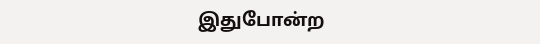இதுபோன்ற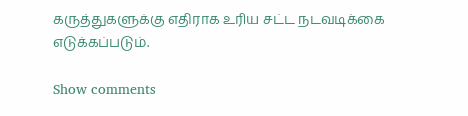கருத்துகளுக்கு எதிராக உரிய சட்ட நடவடிக்கை எடுக்கப்படும்.

Show comments